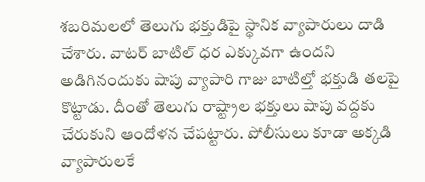శబరిమలలో తెలుగు భక్తుడిపై స్థానిక వ్యాపారులు దాడి చేశారు. వాటర్ బాటిల్ ధర ఎక్కువగా ఉందని అడిగినందుకు షాపు వ్యాపారి గాజు బాటిల్తో భక్తుడి తలపై కొట్టాడు. దీంతో తెలుగు రాష్ట్రాల భక్తులు షాపు వద్దకు చేరుకుని ఆందోళన చేపట్టారు. పోలీసులు కూడా అక్కడి వ్యాపారులకే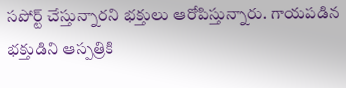సపోర్ట్ చేస్తున్నారని భక్తులు ఆరోపిస్తున్నారు. గాయపడిన భక్తుడిని ఆస్పత్రికి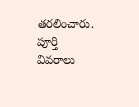తరలించారు. పూర్తి వివరాలు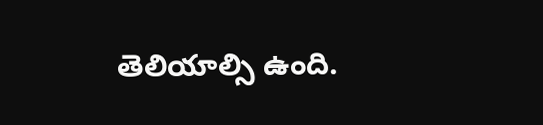తెలియాల్సి ఉంది.